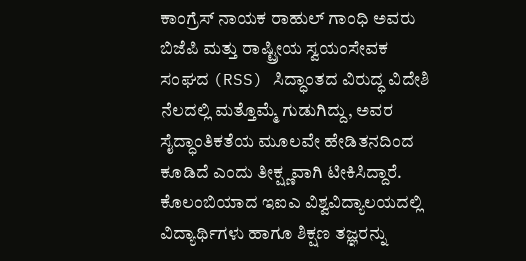ಕಾಂಗ್ರೆಸ್ ನಾಯಕ ರಾಹುಲ್ ಗಾಂಧಿ ಅವರು ಬಿಜೆಪಿ ಮತ್ತು ರಾಷ್ಟ್ರೀಯ ಸ್ವಯಂಸೇವಕ ಸಂಘದ (RSS) ಸಿದ್ಧಾಂತದ ವಿರುದ್ಧ ವಿದೇಶಿ ನೆಲದಲ್ಲಿ ಮತ್ತೊಮ್ಮೆ ಗುಡುಗಿದ್ದು, ಅವರ ಸೈದ್ಧಾಂತಿಕತೆಯ ಮೂಲವೇ ಹೇಡಿತನದಿಂದ ಕೂಡಿದೆ ಎಂದು ತೀಕ್ಷ್ಣವಾಗಿ ಟೀಕಿಸಿದ್ದಾರೆ. ಕೊಲಂಬಿಯಾದ ಇಐಎ ವಿಶ್ವವಿದ್ಯಾಲಯದಲ್ಲಿ ವಿದ್ಯಾರ್ಥಿಗಳು ಹಾಗೂ ಶಿಕ್ಷಣ ತಜ್ಞರನ್ನು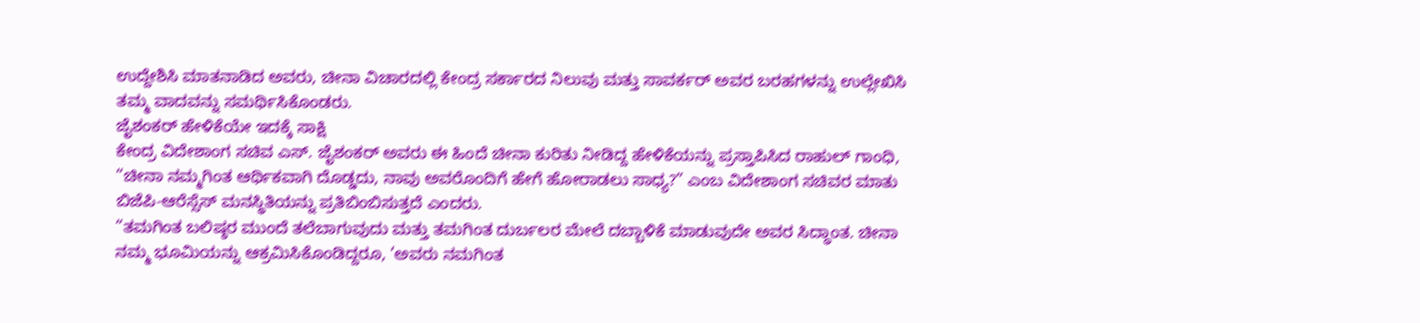ಉದ್ದೇಶಿಸಿ ಮಾತನಾಡಿದ ಅವರು, ಚೀನಾ ವಿಚಾರದಲ್ಲಿ ಕೇಂದ್ರ ಸರ್ಕಾರದ ನಿಲುವು ಮತ್ತು ಸಾವರ್ಕರ್ ಅವರ ಬರಹಗಳನ್ನು ಉಲ್ಲೇಖಿಸಿ ತಮ್ಮ ವಾದವನ್ನು ಸಮರ್ಥಿಸಿಕೊಂಡರು.
ಜೈಶಂಕರ್ ಹೇಳಿಕೆಯೇ ಇದಕ್ಕೆ ಸಾಕ್ಷಿ
ಕೇಂದ್ರ ವಿದೇಶಾಂಗ ಸಚಿವ ಎಸ್. ಜೈಶಂಕರ್ ಅವರು ಈ ಹಿಂದೆ ಚೀನಾ ಕುರಿತು ನೀಡಿದ್ದ ಹೇಳಿಕೆಯನ್ನು ಪ್ರಸ್ತಾಪಿಸಿದ ರಾಹುಲ್ ಗಾಂಧಿ, “ಚೀನಾ ನಮ್ಮಗಿಂತ ಆರ್ಥಿಕವಾಗಿ ದೊಡ್ಡದು, ನಾವು ಅವರೊಂದಿಗೆ ಹೇಗೆ ಹೋರಾಡಲು ಸಾಧ್ಯ?” ಎಂಬ ವಿದೇಶಾಂಗ ಸಚಿವರ ಮಾತು ಬಿಜೆಪಿ-ಆರೆಸ್ಸೆಸ್ ಮನಸ್ಥಿತಿಯನ್ನು ಪ್ರತಿಬಿಂಬಿಸುತ್ತದೆ ಎಂದರು.
“ತಮಗಿಂತ ಬಲಿಷ್ಠರ ಮುಂದೆ ತಲೆಬಾಗುವುದು ಮತ್ತು ತಮಗಿಂತ ದುರ್ಬಲರ ಮೇಲೆ ದಬ್ಬಾಳಿಕೆ ಮಾಡುವುದೇ ಅವರ ಸಿದ್ಧಾಂತ. ಚೀನಾ ನಮ್ಮ ಭೂಮಿಯನ್ನು ಆಕ್ರಮಿಸಿಕೊಂಡಿದ್ದರೂ, ‘ಅವರು ನಮಗಿಂತ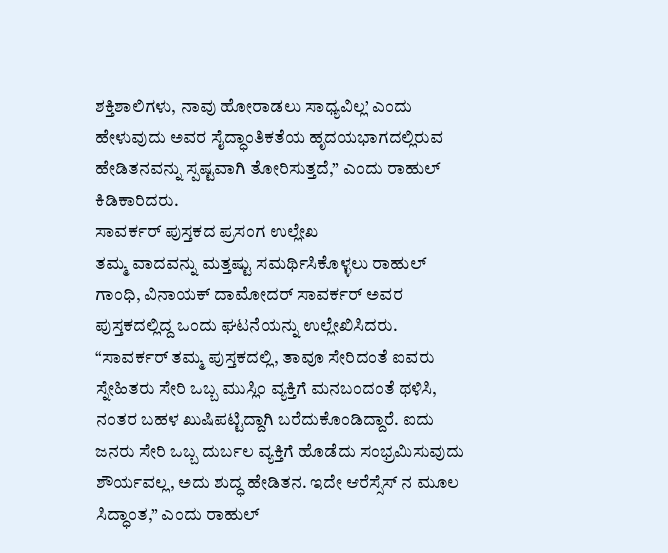ಶಕ್ತಿಶಾಲಿಗಳು, ನಾವು ಹೋರಾಡಲು ಸಾಧ್ಯವಿಲ್ಲ’ ಎಂದು ಹೇಳುವುದು ಅವರ ಸೈದ್ಧಾಂತಿಕತೆಯ ಹೃದಯಭಾಗದಲ್ಲಿರುವ ಹೇಡಿತನವನ್ನು ಸ್ಪಷ್ಟವಾಗಿ ತೋರಿಸುತ್ತದೆ,” ಎಂದು ರಾಹುಲ್ ಕಿಡಿಕಾರಿದರು.
ಸಾವರ್ಕರ್ ಪುಸ್ತಕದ ಪ್ರಸಂಗ ಉಲ್ಲೇಖ
ತಮ್ಮ ವಾದವನ್ನು ಮತ್ತಷ್ಟು ಸಮರ್ಥಿಸಿಕೊಳ್ಳಲು ರಾಹುಲ್ ಗಾಂಧಿ, ವಿನಾಯಕ್ ದಾಮೋದರ್ ಸಾವರ್ಕರ್ ಅವರ ಪುಸ್ತಕದಲ್ಲಿದ್ದ ಒಂದು ಘಟನೆಯನ್ನು ಉಲ್ಲೇಖಿಸಿದರು. “ಸಾವರ್ಕರ್ ತಮ್ಮ ಪುಸ್ತಕದಲ್ಲಿ, ತಾವೂ ಸೇರಿದಂತೆ ಐವರು ಸ್ನೇಹಿತರು ಸೇರಿ ಒಬ್ಬ ಮುಸ್ಲಿಂ ವ್ಯಕ್ತಿಗೆ ಮನಬಂದಂತೆ ಥಳಿಸಿ, ನಂತರ ಬಹಳ ಖುಷಿಪಟ್ಟಿದ್ದಾಗಿ ಬರೆದುಕೊಂಡಿದ್ದಾರೆ. ಐದು ಜನರು ಸೇರಿ ಒಬ್ಬ ದುರ್ಬಲ ವ್ಯಕ್ತಿಗೆ ಹೊಡೆದು ಸಂಭ್ರಮಿಸುವುದು ಶೌರ್ಯವಲ್ಲ, ಅದು ಶುದ್ಧ ಹೇಡಿತನ. ಇದೇ ಆರೆಸ್ಸೆಸ್ ನ ಮೂಲ ಸಿದ್ಧಾಂತ,” ಎಂದು ರಾಹುಲ್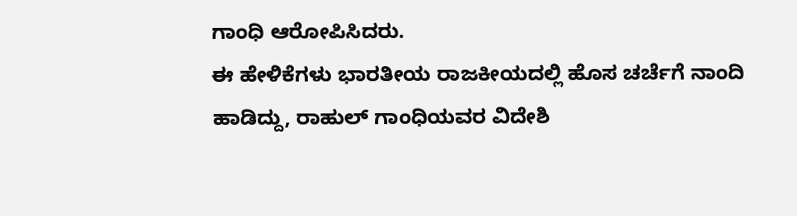ಗಾಂಧಿ ಆರೋಪಿಸಿದರು.
ಈ ಹೇಳಿಕೆಗಳು ಭಾರತೀಯ ರಾಜಕೀಯದಲ್ಲಿ ಹೊಸ ಚರ್ಚೆಗೆ ನಾಂದಿ ಹಾಡಿದ್ದು, ರಾಹುಲ್ ಗಾಂಧಿಯವರ ವಿದೇಶಿ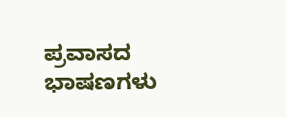ಪ್ರವಾಸದ ಭಾಷಣಗಳು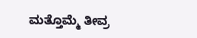ಮತ್ತೊಮ್ಮೆ ತೀವ್ರ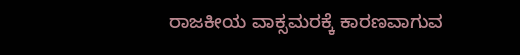ರಾಜಕೀಯ ವಾಕ್ಸಮರಕ್ಕೆ ಕಾರಣವಾಗುವ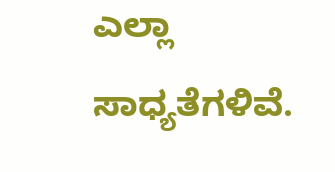ಎಲ್ಲಾ ಸಾಧ್ಯತೆಗಳಿವೆ.